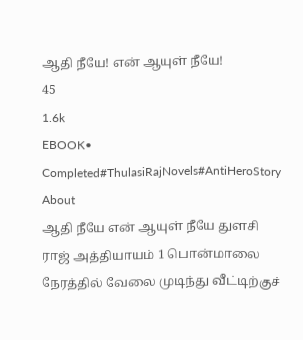ஆதி நீயே! என் ஆயுள் நீயே!
45
1.6k
EBOOK•
Completed#ThulasiRajNovels#AntiHeroStory
About
ஆதி நீயே என் ஆயுள் நீயே துளசி ராஜ் அத்தியாயம் 1 பொன்மாலை நேரத்தில் வேலை முடிந்து வீட்டிற்குச்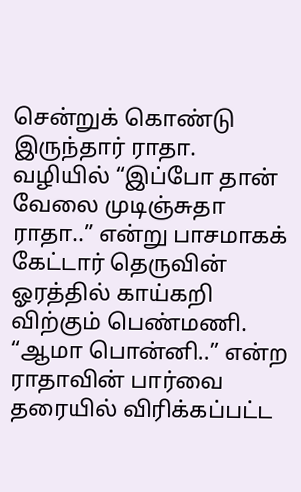சென்றுக் கொண்டு இருந்தார் ராதா. வழியில் “இப்போ தான் வேலை முடிஞ்சுதா ராதா..” என்று பாசமாகக் கேட்டார் தெருவின் ஓரத்தில் காய்கறி விற்கும் பெண்மணி. “ஆமா பொன்னி..” என்ற ராதாவின் பார்வை தரையில் விரிக்கப்பட்ட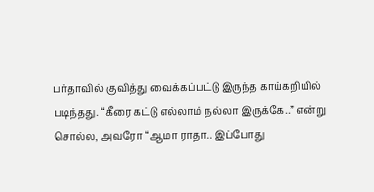பர்தாவில் குவித்து வைக்கப்பட்டு இருந்த காய்கறியில் படிந்தது. “கீரை கட்டு எல்லாம் நல்லா இருக்கே..” என்று சொல்ல, அவரோ “ஆமா ராதா.. இப்போது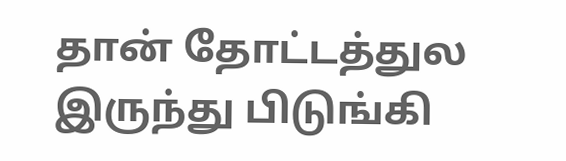தான் தோட்டத்துல இருந்து பிடுங்கி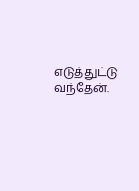எடுத்துட்டு வந்தேன்.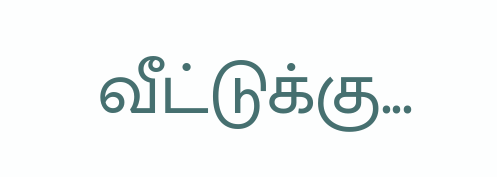வீட்டுக்கு...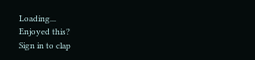Loading...
Enjoyed this?
Sign in to clap